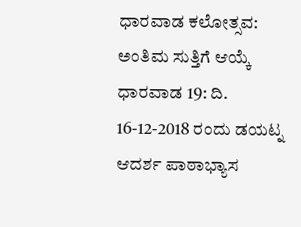ಧಾರವಾಡ ಕಲೋತ್ಸವ: ಅಂತಿಮ ಸುತ್ತಿಗೆ ಆಯ್ಕೆ
ಧಾರವಾಡ 19: ದಿ. 16-12-2018 ರಂದು ಡಯಟ್ನ ಆದರ್ಶ ಪಾಠಾಭ್ಯಾಸ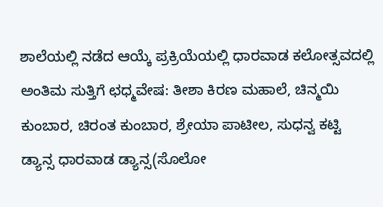ಶಾಲೆಯಲ್ಲಿ ನಡೆದ ಆಯ್ಕೆ ಪ್ರಕ್ರಿಯೆಯಲ್ಲಿ ಧಾರವಾಡ ಕಲೋತ್ಸವದಲ್ಲಿ ಅಂತಿಮ ಸುತ್ತಿಗೆ ಛಧ್ಮವೇಷ: ತೀಶಾ ಕಿರಣ ಮಹಾಲೆ, ಚಿನ್ಮಯಿ ಕುಂಬಾರ, ಚಿರಂತ ಕುಂಬಾರ, ಶ್ರೇಯಾ ಪಾಟೀಲ, ಸುಧನ್ವ ಕಟ್ಟಿ
ಡ್ಯಾನ್ಸ ಧಾರವಾಡ ಡ್ಯಾನ್ಸ(ಸೊಲೋ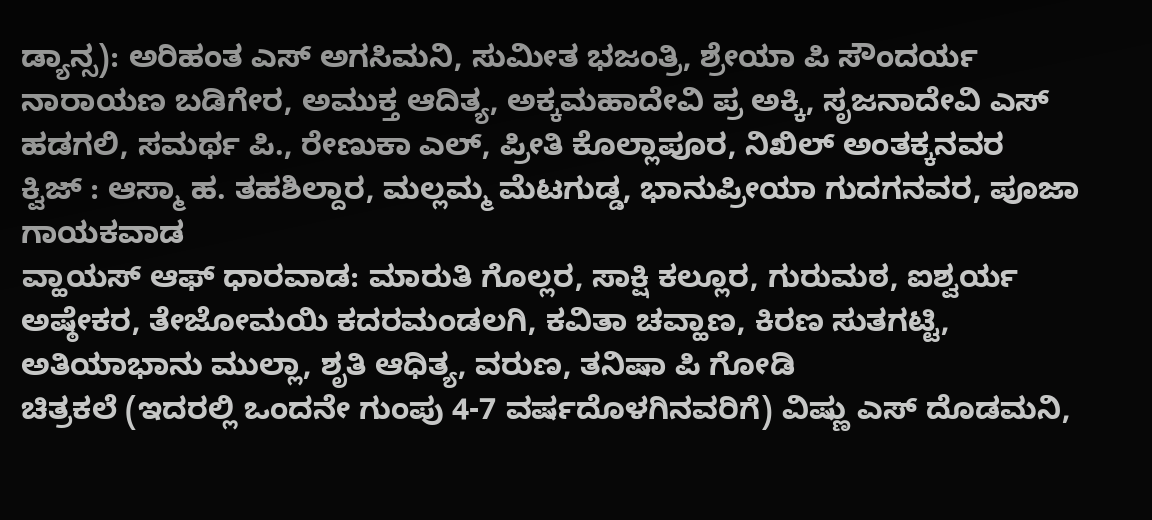ಡ್ಯಾನ್ಸ): ಅರಿಹಂತ ಎಸ್ ಅಗಸಿಮನಿ, ಸುಮೀತ ಭಜಂತ್ರಿ, ಶ್ರೇಯಾ ಪಿ ಸೌಂದರ್ಯ ನಾರಾಯಣ ಬಡಿಗೇರ, ಅಮುಕ್ತ ಆದಿತ್ಯ, ಅಕ್ಕಮಹಾದೇವಿ ಪ್ರ ಅಕ್ಕಿ, ಸೃಜನಾದೇವಿ ಎಸ್ ಹಡಗಲಿ, ಸಮರ್ಥ ಪಿ., ರೇಣುಕಾ ಎಲ್, ಪ್ರೀತಿ ಕೊಲ್ಲಾಪೂರ, ನಿಖಿಲ್ ಅಂತಕ್ಕನವರ
ಕ್ವಿಜ್ : ಆಸ್ಮಾ ಹ. ತಹಶಿಲ್ದಾರ, ಮಲ್ಲಮ್ಮ ಮೆಟಗುಡ್ಡ, ಭಾನುಪ್ರೀಯಾ ಗುದಗನವರ, ಪೂಜಾ ಗಾಯಕವಾಡ
ವ್ಹಾಯಸ್ ಆಫ್ ಧಾರವಾಡ: ಮಾರುತಿ ಗೊಲ್ಲರ, ಸಾಕ್ಷಿ ಕಲ್ಲೂರ, ಗುರುಮಠ, ಐಶ್ವರ್ಯ ಅಷ್ಠೇಕರ, ತೇಜೋಮಯಿ ಕದರಮಂಡಲಗಿ, ಕವಿತಾ ಚವ್ಹಾಣ, ಕಿರಣ ಸುತಗಟ್ಟಿ, ಅತಿಯಾಭಾನು ಮುಲ್ಲಾ, ಶೃತಿ ಆಧಿತ್ಯ, ವರುಣ, ತನಿಷಾ ಪಿ ಗೋಡಿ
ಚಿತ್ರಕಲೆ (ಇದರಲ್ಲಿ ಒಂದನೇ ಗುಂಪು 4-7 ವರ್ಷದೊಳಗಿನವರಿಗೆ) ವಿಷ್ಣು ಎಸ್ ದೊಡಮನಿ,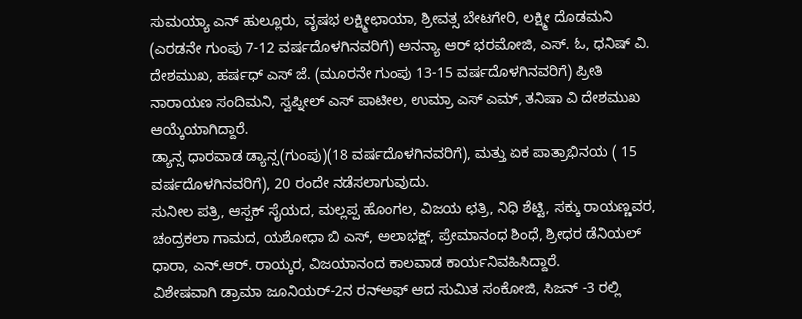ಸುಮಯ್ಯಾ ಎನ್ ಹುಲ್ಲೂರು, ವೃಷಭ ಲಕ್ಷ್ಮೀಛಾಯಾ, ಶ್ರೀವತ್ಸ ಬೇಟಗೇರಿ, ಲಕ್ಷ್ಮೀ ದೊಡಮನಿ (ಎರಡನೇ ಗುಂಪು 7-12 ವರ್ಷದೊಳಗಿನವರಿಗೆ) ಅನನ್ಯಾ ಆರ್ ಭರಮೋಜಿ, ಎಸ್. ಓ, ಧನಿಷ್ ವಿ. ದೇಶಮುಖ, ಹರ್ಷಧ್ ಎಸ್ ಜೆ. (ಮೂರನೇ ಗುಂಪು 13-15 ವರ್ಷದೊಳಗಿನವರಿಗೆ) ಪ್ರೀತಿ ನಾರಾಯಣ ಸಂದಿಮನಿ, ಸ್ವಪ್ನೀಲ್ ಎಸ್ ಪಾಟೀಲ, ಉಮ್ರಾ ಎಸ್ ಎಮ್, ತನಿಷಾ ವಿ ದೇಶಮುಖ ಆಯ್ಕೆಯಾಗಿದ್ದಾರೆ.
ಡ್ಯಾನ್ಸ ಧಾರವಾಡ ಡ್ಯಾನ್ಸ(ಗುಂಪು)(18 ವರ್ಷದೊಳಗಿನವರಿಗೆ), ಮತ್ತು ಏಕ ಪಾತ್ರಾಭಿನಯ ( 15 ವರ್ಷದೊಳಗಿನವರಿಗೆ), 20 ರಂದೇ ನಡೆಸಲಾಗುವುದು.
ಸುನೀಲ ಪತ್ರಿ, ಆಸ್ಪಕ್ ಸೈಯದ, ಮಲ್ಲಪ್ಪ ಹೊಂಗಲ, ವಿಜಯ ಛತ್ರಿ, ನಿಧಿ ಶೆಟ್ಟಿ, ಸಕ್ಕು ರಾಯಣ್ಣವರ, ಚಂದ್ರಕಲಾ ಗಾಮದ, ಯಶೋಧಾ ಬಿ ಎಸ್, ಅಲಾಭಕ್ಷ್, ಪ್ರೇಮಾನಂಧ ಶಿಂಧೆ, ಶ್ರೀಧರ ಡೆನಿಯಲ್ ಧಾರಾ, ಎನ್.ಆರ್. ರಾಯ್ಕರ, ವಿಜಯಾನಂದ ಕಾಲವಾಡ ಕಾರ್ಯನಿವಹಿಸಿದ್ದಾರೆ.
ವಿಶೇಷವಾಗಿ ಡ್ರಾಮಾ ಜೂನಿಯರ್-2ನ ರನ್ಅಫ್ ಆದ ಸುಮಿತ ಸಂಕೋಜಿ, ಸಿಜನ್ -3 ರಲ್ಲಿ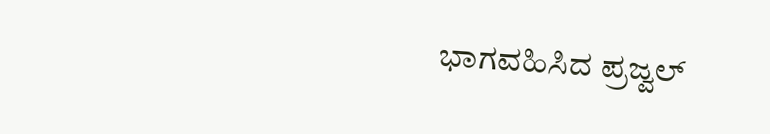ಭಾಗವಹಿಸಿದ ಪ್ರಜ್ವಲ್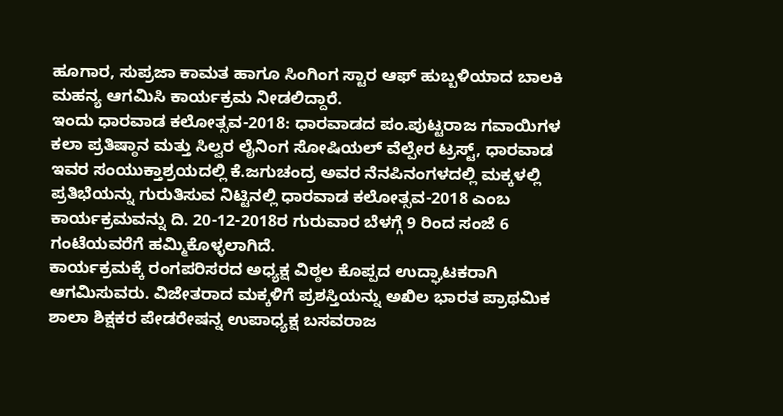ಹೂಗಾರ, ಸುಪ್ರಜಾ ಕಾಮತ ಹಾಗೂ ಸಿಂಗಿಂಗ ಸ್ಟಾರ ಆಫ್ ಹುಬ್ಬಳಿಯಾದ ಬಾಲಕಿ ಮಹನ್ಯ ಆಗಮಿಸಿ ಕಾರ್ಯಕ್ರಮ ನೀಡಲಿದ್ದಾರೆ.
ಇಂದು ಧಾರವಾಡ ಕಲೋತ್ಸವ-2018: ಧಾರವಾಡದ ಪಂ.ಪುಟ್ಟರಾಜ ಗವಾಯಿಗಳ ಕಲಾ ಪ್ರತಿಷ್ಠಾನ ಮತ್ತು ಸಿಲ್ವರ ಲೈನಿಂಗ ಸೋಷಿಯಲ್ ವೆಲ್ಪೇರ ಟ್ರಸ್ಟ್, ಧಾರವಾಡ ಇವರ ಸಂಯುಕ್ತಾಶ್ರಯದಲ್ಲಿ ಕೆ.ಜಗುಚಂದ್ರ ಅವರ ನೆನಪಿನಂಗಳದಲ್ಲಿ ಮಕ್ಕಳಲ್ಲಿ ಪ್ರತಿಭೆಯನ್ನು ಗುರುತಿಸುವ ನಿಟ್ಟಿನಲ್ಲಿ ಧಾರವಾಡ ಕಲೋತ್ಸವ-2018 ಎಂಬ ಕಾರ್ಯಕ್ರಮವನ್ನು ದಿ. 20-12-2018ರ ಗುರುವಾರ ಬೆಳಗ್ಗೆ 9 ರಿಂದ ಸಂಜೆ 6 ಗಂಟೆಯವರೆಗೆ ಹಮ್ಮಿಕೊಳ್ಳಲಾಗಿದೆ.
ಕಾರ್ಯಕ್ರಮಕ್ಕೆ ರಂಗಪರಿಸರದ ಅಧ್ಯಕ್ಷ ವಿಠ್ಠಲ ಕೊಪ್ಪದ ಉದ್ಘಾಟಕರಾಗಿ ಆಗಮಿಸುವರು. ವಿಜೇತರಾದ ಮಕ್ಕಳಿಗೆ ಪ್ರಶಸ್ತಿಯನ್ನು ಅಖಿಲ ಭಾರತ ಪ್ರಾಥಮಿಕ ಶಾಲಾ ಶಿಕ್ಷಕರ ಪೇಡರೇಷನ್ನ ಉಪಾಧ್ಯಕ್ಷ ಬಸವರಾಜ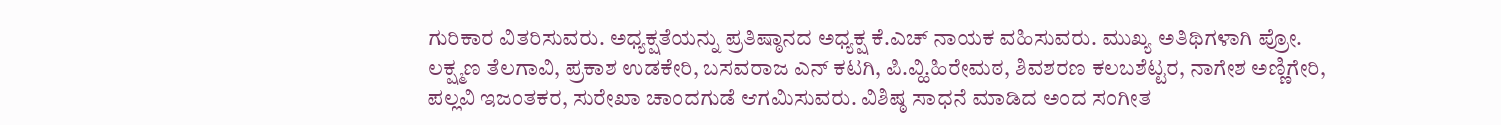ಗುರಿಕಾರ ವಿತರಿಸುವರು. ಅಧ್ಯಕ್ಷತೆಯನ್ನು ಪ್ರತಿಷ್ಠಾನದ ಅಧ್ಯಕ್ಷ ಕೆ.ಎಚ್ ನಾಯಕ ವಹಿಸುವರು. ಮುಖ್ಯ ಅತಿಥಿಗಳಾಗಿ ಪ್ರೋ. ಲಕ್ಷ್ಮಣ ತೆಲಗಾವಿ, ಪ್ರಕಾಶ ಉಡಕೇರಿ, ಬಸವರಾಜ ಎನ್ ಕಟಗಿ, ಪಿ.ವ್ಹಿ.ಹಿರೇಮಠ, ಶಿವಶರಣ ಕಲಬಶೆಟ್ಟರ, ನಾಗೇಶ ಅಣ್ಣಿಗೇರಿ, ಪಲ್ಲವಿ ಇಜಂತಕರ, ಸುರೇಖಾ ಚಾಂದಗುಡೆ ಆಗಮಿಸುವರು. ವಿಶಿಷ್ಠ ಸಾಧನೆ ಮಾಡಿದ ಅಂದ ಸಂಗೀತ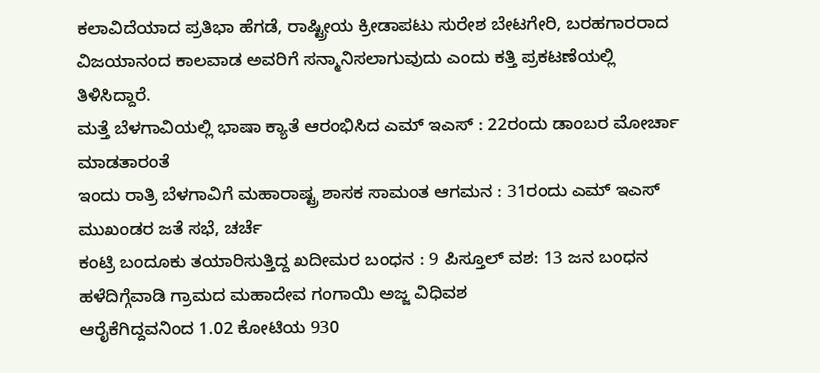ಕಲಾವಿದೆಯಾದ ಪ್ರತಿಭಾ ಹೆಗಡೆ, ರಾಷ್ಟ್ರೀಯ ಕ್ರೀಡಾಪಟು ಸುರೇಶ ಬೇಟಗೇರಿ, ಬರಹಗಾರರಾದ ವಿಜಯಾನಂದ ಕಾಲವಾಡ ಅವರಿಗೆ ಸನ್ಮಾನಿಸಲಾಗುವುದು ಎಂದು ಕತ್ತಿ ಪ್ರಕಟಣೆಯಲ್ಲಿ ತಿಳಿಸಿದ್ದಾರೆ.
ಮತ್ತೆ ಬೆಳಗಾವಿಯಲ್ಲಿ ಭಾಷಾ ಕ್ಯಾತೆ ಆರಂಭಿಸಿದ ಎಮ್ ಇಎಸ್ : 22ರಂದು ಡಾಂಬರ ಮೋರ್ಚಾ ಮಾಡತಾರಂತೆ
ಇಂದು ರಾತ್ರಿ ಬೆಳಗಾವಿಗೆ ಮಹಾರಾಷ್ಟ್ರ ಶಾಸಕ ಸಾಮಂತ ಆಗಮನ : 31ರಂದು ಎಮ್ ಇಎಸ್ ಮುಖಂಡರ ಜತೆ ಸಭೆ, ಚರ್ಚೆ
ಕಂಟ್ರಿ ಬಂದೂಕು ತಯಾರಿಸುತ್ತಿದ್ದ ಖದೀಮರ ಬಂಧನ : 9 ಪಿಸ್ತೂಲ್ ವಶ: 13 ಜನ ಬಂಧನ
ಹಳೆದಿಗ್ಗೆವಾಡಿ ಗ್ರಾಮದ ಮಹಾದೇವ ಗಂಗಾಯಿ ಅಜ್ಜ ವಿಧಿವಶ
ಆರೈಕೆಗಿದ್ದವನಿಂದ 1.02 ಕೋಟಿಯ 930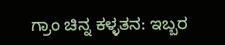ಗ್ರಾಂ ಚಿನ್ನ ಕಳ್ಳತನ: ಇಬ್ಬರ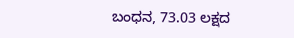ಬಂಧನ, 73.03 ಲಕ್ಷದ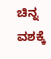ಚಿನ್ನ ವಶಕ್ಕೆ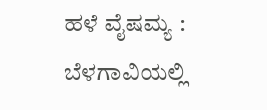ಹಳೆ ವೈಷಮ್ಯ : ಬೆಳಗಾವಿಯಲ್ಲಿ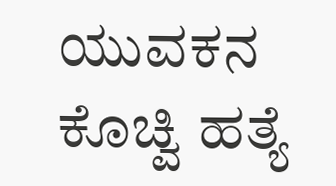ಯುವಕನ ಕೊಚ್ವಿ ಹತ್ಯೆ